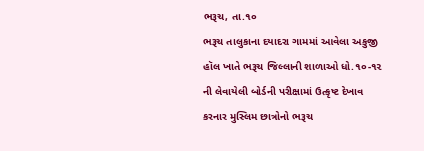ભરૂચ, તા.૧૦
ભરૂચ તાલુકાના દયાદરા ગામમાં આવેલા અકુજી હૉલ ખાતે ભરૂચ જિલ્લાની શાળાઓ ધો.૧૦-૧૨ ની લેવાયેલી બોર્ડની પરીક્ષામાં ઉત્કૃષ્ટ દેખાવ કરનાર મુસ્લિમ છાત્રોનો ભરૂચ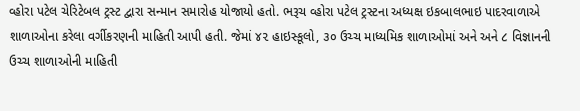વ્હોરા પટેલ ચેરિટેબલ ટ્રસ્ટ દ્વારા સન્માન સમારોહ યોજાયો હતો. ભરૂચ વ્હોરા પટેલ ટ્રસ્ટના અધ્યક્ષ ઇકબાલભાઇ પાદરવાળાએ શાળાઓના કરેલા વર્ગીકરણની માહિતી આપી હતી. જેમાં ૪૨ હાઇસ્કૂલો, ૩૦ ઉચ્ચ માધ્યમિક શાળાઓમાં અને અને ૮ વિજ્ઞાનની ઉચ્ચ શાળાઓની માહિતી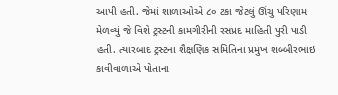આપી હતી. જેમાં શાળાઓએ ૮૦ ટકા જેટલું ઊંચુ પરિણામ મેળવ્યું જે વિશે ટ્રસ્ટની કામગીરીની રસપ્રદ માહિતી પુરી પાડી હતી. ત્યારબાદ ટ્રસ્ટના શૈક્ષણિક સમિતિના પ્રમુખ શબ્બીરભાઇ કાવીવાળાએ પોતાના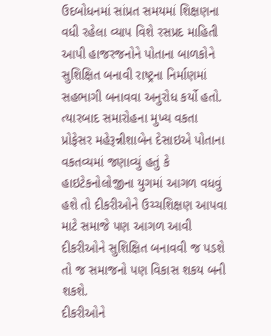ઉદબોધનમાં સાંપ્રત સમયમાં શિક્ષણના વધી રહેલા વ્યાપ વિશે રસપ્રદ માહિતી આપી હાજરજનોને પોતાના બાળકોને સુશિક્ષિત બનાવી રાષ્ટ્રના નિર્માણમાં સહભાગી બનાવવા અનુરોધ કર્યો હતો. ત્યારબાદ સમારોહના મુખ્ય વકતા પ્રોફેસર મહેરૂન્નીશાબેન દેસાઇએ પોતાના વકતવ્યમાં જણાવ્યું હતું કે હાઇટેકનોલોજીના યુગમાં આગળ વધવું હશે તો દીકરીઓને ઉચ્ચશિક્ષણ આપવા માટે સમાજે પણ આગળ આવી દીકરીઓને સુશિક્ષિત બનાવવી જ પડશે તો જ સમાજનો પણ વિકાસ શકય બની શકશે.
દીકરીઓને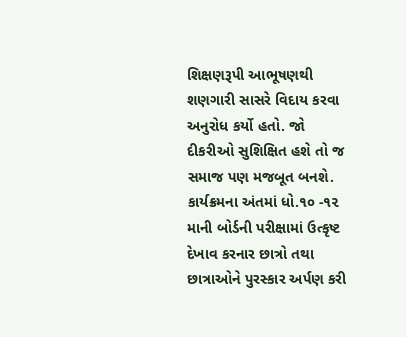શિક્ષણરૂપી આભૂષણથી શણગારી સાસરે વિદાય કરવા અનુરોધ કર્યો હતો. જો દીકરીઓ સુશિક્ષિત હશે તો જ સમાજ પણ મજબૂત બનશે. કાર્યક્રમના અંતમાં ધો.૧૦ -૧૨ માની બોર્ડની પરીક્ષામાં ઉત્કૃષ્ટ દેખાવ કરનાર છાત્રો તથા છાત્રાઓને પુરસ્કાર અર્પણ કરી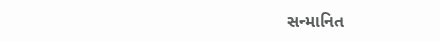સન્માનિત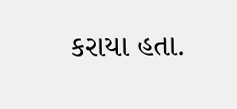કરાયા હતા.